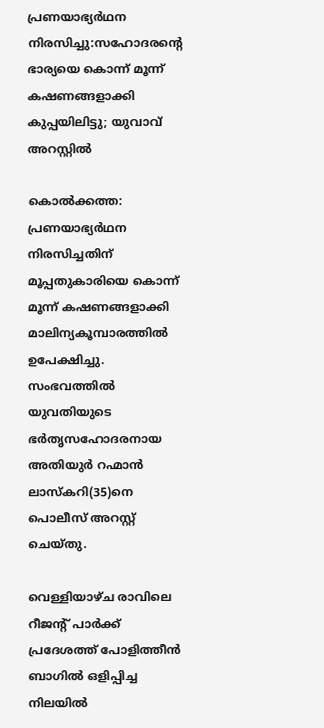പ്രണയാഭ്യര്‍ഥന നിരസിച്ചു:സഹോദരന്റെ ഭാര്യയെ കൊന്ന് മൂന്ന് കഷണങ്ങളാക്കി കുപ്പയിലിട്ടു; യുവാവ് അറസ്റ്റില്‍

കൊല്‍ക്കത്ത: പ്രണയാഭ്യര്‍ഥന നിരസിച്ചതിന് മൂപ്പതുകാരിയെ കൊന്ന് മൂന്ന് കഷണങ്ങളാക്കി മാലിന്യകൂമ്പാരത്തില്‍ ഉപേക്ഷിച്ചു. സംഭവത്തില്‍ യുവതിയുടെ ഭര്‍തൃസഹോദരനായ അതിയുര്‍ റഹ്മാന്‍ ലാസ്‌കറി(35)നെ പൊലീസ് അറസ്റ്റ് ചെയ്തു.

വെള്ളിയാഴ്ച രാവിലെ റീജന്റ് പാര്‍ക്ക് പ്രദേശത്ത് പോളിത്തീന്‍ ബാഗില്‍ ഒളിപ്പിച്ച നിലയില്‍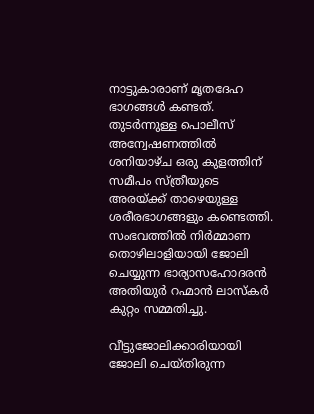നാട്ടുകാരാണ് മൃതദേഹ ഭാഗങ്ങള്‍ കണ്ടത്. തുടര്‍ന്നുള്ള പൊലീസ് അന്വേഷണത്തില്‍ ശനിയാഴ്ച ഒരു കുളത്തിന് സമീപം സ്ത്രീയുടെ അരയ്ക്ക് താഴെയുള്ള ശരീരഭാഗങ്ങളും കണ്ടെത്തി. സംഭവത്തില്‍ നിര്‍മ്മാണ തൊഴിലാളിയായി ജോലി ചെയ്യുന്ന ഭാര്യാസഹോദരന്‍ അതിയുര്‍ റഹ്മാന്‍ ലാസ്‌കര്‍ കുറ്റം സമ്മതിച്ചു.

വീട്ടുജോലിക്കാരിയായി ജോലി ചെയ്തിരുന്ന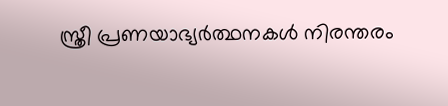സ്ത്രീ പ്രണയാഭ്യര്‍ത്ഥനകള്‍ നിരന്തരം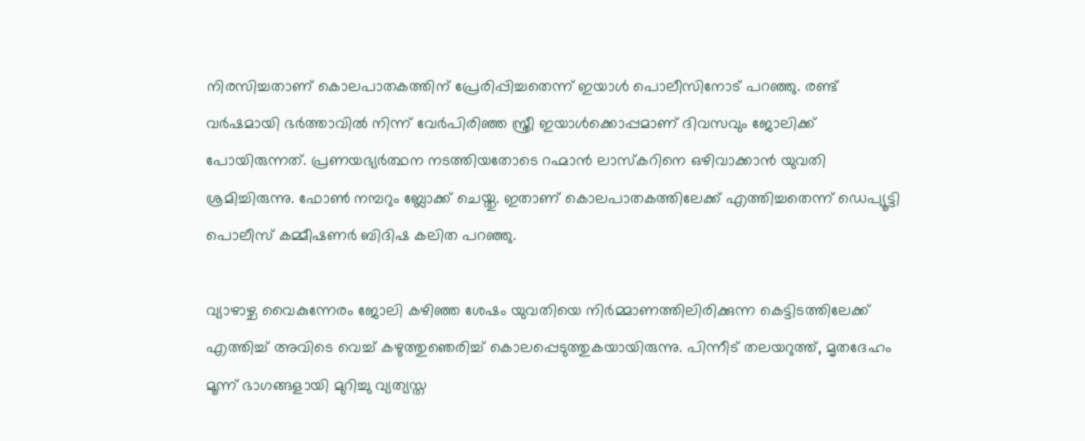നിരസിച്ചതാണ് കൊലപാതകത്തിന് പ്രേരിപ്പിച്ചതെന്ന് ഇയാള്‍ പൊലീസിനോട് പറഞ്ഞു. രണ്ട് വര്‍ഷമായി ഭര്‍ത്താവില്‍ നിന്ന് വേര്‍പിരിഞ്ഞ സ്ത്രീ ഇയാള്‍ക്കൊപ്പമാണ് ദിവസവും ജോലിക്ക് പോയിരുന്നത്. പ്രണയഭ്യര്‍ത്ഥന നടത്തിയതോടെ റഹ്മാന്‍ ലാസ്‌കറിനെ ഒഴിവാക്കാന്‍ യുവതി ശ്രമിച്ചിരുന്നു. ഫോണ്‍ നമ്പറും ബ്ലോക്ക് ചെയ്തു. ഇതാണ് കൊലപാതകത്തിലേക്ക് എത്തിച്ചതെന്ന് ഡെപ്യൂട്ടി പൊലീസ് കമ്മീഷണര്‍ ബിദിഷ കലിത പറഞ്ഞു.

വ്യാഴാഴ്ച വൈകുന്നേരം ജോലി കഴിഞ്ഞ ശേഷം യുവതിയെ നിര്‍മ്മാണത്തിലിരിക്കുന്ന കെട്ടിടത്തിലേക്ക് എത്തിച്ച് അവിടെ വെച്ച് കഴുത്തുഞെരിച്ച് കൊലപ്പെടുത്തുകയായിരുന്നു. പിന്നീട് തലയറുത്ത്, മൃതദേഹം മൂന്ന് ഭാഗങ്ങളായി മുറിച്ചു വ്യത്യസ്ത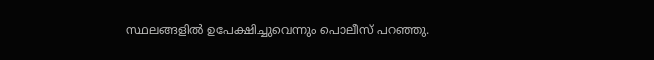സ്ഥലങ്ങളില്‍ ഉപേക്ഷിച്ചുവെന്നും പൊലീസ് പറഞ്ഞു.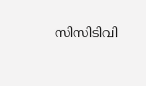സിസിടിവി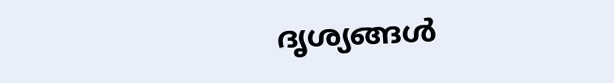ദൃശ്യങ്ങള്‍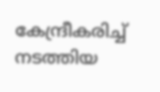കേന്ദ്രീകരിച്ച് നടത്തിയ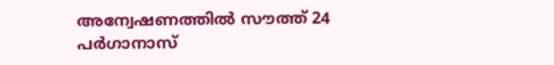അന്വേഷണത്തില്‍ സൗത്ത് 24 പര്‍ഗാനാസ്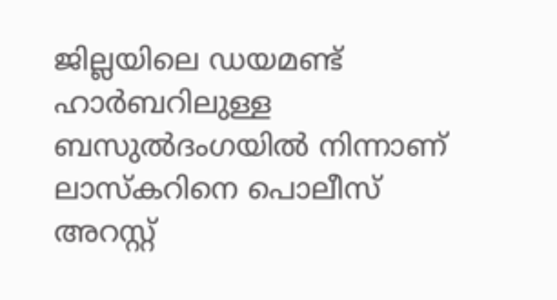ജില്ലയിലെ ഡയമണ്ട് ഹാര്‍ബറിലുള്ള ബസുല്‍ദംഗയില്‍ നിന്നാണ് ലാസ്‌കറിനെ പൊലീസ് അറസ്റ്റ്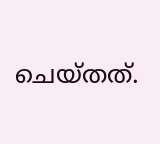ചെയ്തത്.